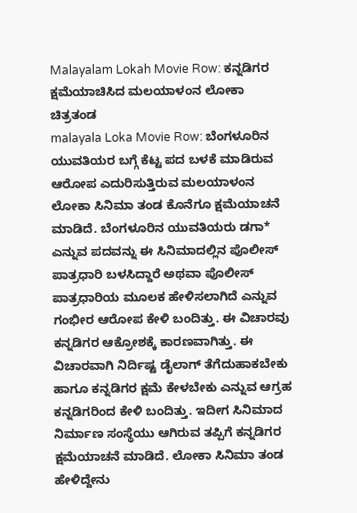Malayalam Lokah Movie Row: ಕನ್ನಡಿಗರ ಕ್ಷಮೆಯಾಚಿಸಿದ ಮಲಯಾಳಂನ ಲೋಕಾ ಚಿತ್ರತಂಡ
malayala Loka Movie Row: ಬೆಂಗಳೂರಿನ ಯುವತಿಯರ ಬಗ್ಗೆ ಕೆಟ್ಟ ಪದ ಬಳಕೆ ಮಾಡಿರುವ ಆರೋಪ ಎದುರಿಸುತ್ತಿರುವ ಮಲಯಾಳಂನ ಲೋಕಾ ಸಿನಿಮಾ ತಂಡ ಕೊನೆಗೂ ಕ್ಷಮೆಯಾಚನೆ ಮಾಡಿದೆ. ಬೆಂಗಳೂರಿನ ಯುವತಿಯರು ಡಗಾ* ಎನ್ನುವ ಪದವನ್ನು ಈ ಸಿನಿಮಾದಲ್ಲಿನ ಪೊಲೀಸ್ ಪಾತ್ರಧಾರಿ ಬಳಸಿದ್ದಾರೆ ಅಥವಾ ಪೊಲೀಸ್ ಪಾತ್ರಧಾರಿಯ ಮೂಲಕ ಹೇಳಿಸಲಾಗಿದೆ ಎನ್ನುವ ಗಂಭೀರ ಆರೋಪ ಕೇಳಿ ಬಂದಿತ್ತು. ಈ ವಿಚಾರವು ಕನ್ನಡಿಗರ ಆಕ್ರೋಶಕ್ಕೆ ಕಾರಣವಾಗಿತ್ತು. ಈ ವಿಚಾರವಾಗಿ ನಿರ್ದಿಷ್ಟ ಡೈಲಾಗ್ ತೆಗೆದುಹಾಕಬೇಕು ಹಾಗೂ ಕನ್ನಡಿಗರ ಕ್ಷಮೆ ಕೇಳಬೇಕು ಎನ್ನುವ ಆಗ್ರಹ ಕನ್ನಡಿಗರಿಂದ ಕೇಳಿ ಬಂದಿತ್ತು. ಇದೀಗ ಸಿನಿಮಾದ ನಿರ್ಮಾಣ ಸಂಸ್ಥೆಯು ಆಗಿರುವ ತಪ್ಪಿಗೆ ಕನ್ನಡಿಗರ ಕ್ಷಮೆಯಾಚನೆ ಮಾಡಿದೆ. ಲೋಕಾ ಸಿನಿಮಾ ತಂಡ ಹೇಳಿದ್ದೇನು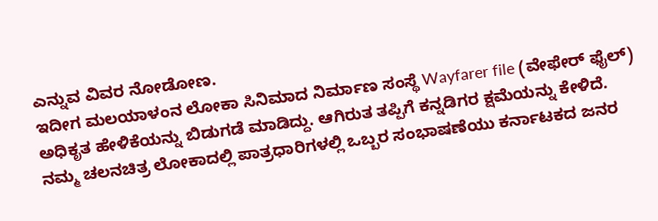ಎನ್ನುವ ವಿವರ ನೋಡೋಣ.
ಇದೀಗ ಮಲಯಾಳಂನ ಲೋಕಾ ಸಿನಿಮಾದ ನಿರ್ಮಾಣ ಸಂಸ್ಥೆ Wayfarer file (ವೇಫೇರ್ ಫೈಲ್) ಅಧಿಕೃತ ಹೇಳಿಕೆಯನ್ನು ಬಿಡುಗಡೆ ಮಾಡಿದ್ದು. ಆಗಿರುತ ತಪ್ಪಿಗೆ ಕನ್ನಡಿಗರ ಕ್ಷಮೆಯನ್ನು ಕೇಳಿದೆ. ನಮ್ಮ ಚಲನಚಿತ್ರ ಲೋಕಾದಲ್ಲಿ ಪಾತ್ರಧಾರಿಗಳಲ್ಲಿ ಒಬ್ಬರ ಸಂಭಾಷಣೆಯು ಕರ್ನಾಟಕದ ಜನರ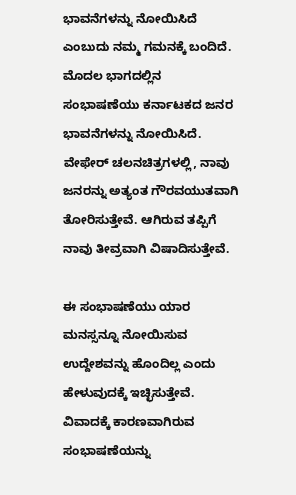ಭಾವನೆಗಳನ್ನು ನೋಯಿಸಿದೆ ಎಂಬುದು ನಮ್ಮ ಗಮನಕ್ಕೆ ಬಂದಿದೆ. ಮೊದಲ ಭಾಗದಲ್ಲಿನ ಸಂಭಾಷಣೆಯು ಕರ್ನಾಟಕದ ಜನರ ಭಾವನೆಗಳನ್ನು ನೋಯಿಸಿದೆ. ವೇಫೇರ್ ಚಲನಚಿತ್ರಗಳಲ್ಲಿ, ನಾವು ಜನರನ್ನು ಅತ್ಯಂತ ಗೌರವಯುತವಾಗಿ ತೋರಿಸುತ್ತೇವೆ. ಆಗಿರುವ ತಪ್ಪಿಗೆ ನಾವು ತೀವ್ರವಾಗಿ ವಿಷಾದಿಸುತ್ತೇವೆ.

ಈ ಸಂಭಾಷಣೆಯು ಯಾರ ಮನಸ್ಸನ್ನೂ ನೋಯಿಸುವ ಉದ್ದೇಶವನ್ನು ಹೊಂದಿಲ್ಲ ಎಂದು ಹೇಳುವುದಕ್ಕೆ ಇಚ್ಛಿಸುತ್ತೇವೆ. ವಿವಾದಕ್ಕೆ ಕಾರಣವಾಗಿರುವ ಸಂಭಾಷಣೆಯನ್ನು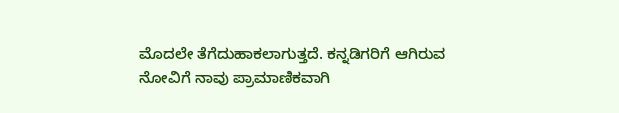ಮೊದಲೇ ತೆಗೆದುಹಾಕಲಾಗುತ್ತದೆ. ಕನ್ನಡಿಗರಿಗೆ ಆಗಿರುವ ನೋವಿಗೆ ನಾವು ಪ್ರಾಮಾಣಿಕವಾಗಿ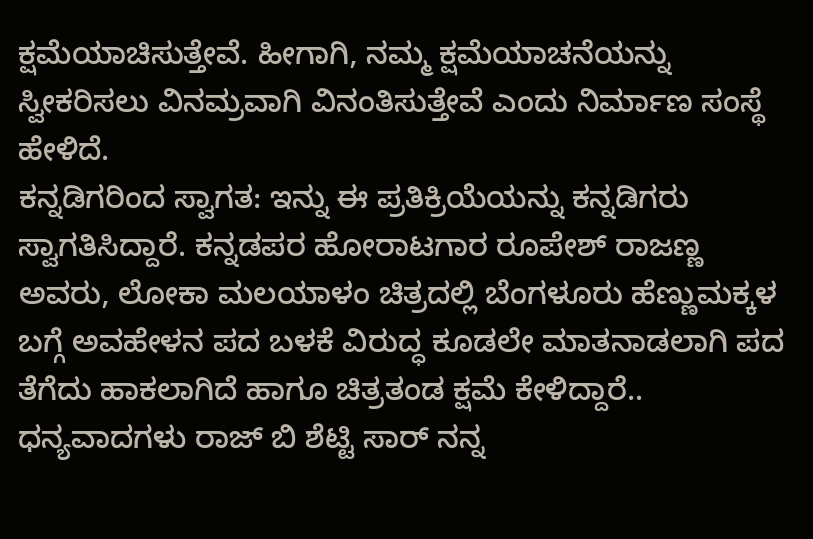ಕ್ಷಮೆಯಾಚಿಸುತ್ತೇವೆ. ಹೀಗಾಗಿ, ನಮ್ಮ ಕ್ಷಮೆಯಾಚನೆಯನ್ನು ಸ್ವೀಕರಿಸಲು ವಿನಮ್ರವಾಗಿ ವಿನಂತಿಸುತ್ತೇವೆ ಎಂದು ನಿರ್ಮಾಣ ಸಂಸ್ಥೆ ಹೇಳಿದೆ.
ಕನ್ನಡಿಗರಿಂದ ಸ್ವಾಗತ: ಇನ್ನು ಈ ಪ್ರತಿಕ್ರಿಯೆಯನ್ನು ಕನ್ನಡಿಗರು ಸ್ವಾಗತಿಸಿದ್ದಾರೆ. ಕನ್ನಡಪರ ಹೋರಾಟಗಾರ ರೂಪೇಶ್ ರಾಜಣ್ಣ ಅವರು, ಲೋಕಾ ಮಲಯಾಳಂ ಚಿತ್ರದಲ್ಲಿ ಬೆಂಗಳೂರು ಹೆಣ್ಣುಮಕ್ಕಳ ಬಗ್ಗೆ ಅವಹೇಳನ ಪದ ಬಳಕೆ ವಿರುದ್ಧ ಕೂಡಲೇ ಮಾತನಾಡಲಾಗಿ ಪದ ತೆಗೆದು ಹಾಕಲಾಗಿದೆ ಹಾಗೂ ಚಿತ್ರತಂಡ ಕ್ಷಮೆ ಕೇಳಿದ್ದಾರೆ..
ಧನ್ಯವಾದಗಳು ರಾಜ್ ಬಿ ಶೆಟ್ಟಿ ಸಾರ್ ನನ್ನ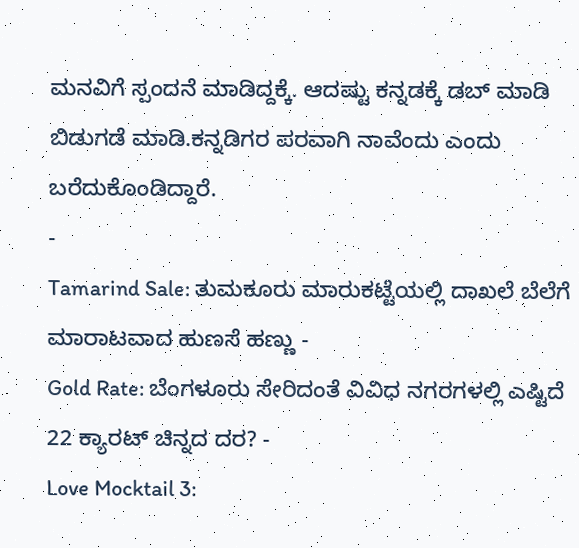ಮನವಿಗೆ ಸ್ಪಂದನೆ ಮಾಡಿದ್ದಕ್ಕೆ. ಆದಷ್ಟು ಕನ್ನಡಕ್ಕೆ ಡಬ್ ಮಾಡಿ ಬಿಡುಗಡೆ ಮಾಡಿ.ಕನ್ನಡಿಗರ ಪರವಾಗಿ ನಾವೆಂದು ಎಂದು ಬರೆದುಕೊಂಡಿದ್ದಾರೆ.
-
Tamarind Sale: ತುಮಕೂರು ಮಾರುಕಟ್ಟೆಯಲ್ಲಿ ದಾಖಲೆ ಬೆಲೆಗೆ ಮಾರಾಟವಾದ ಹುಣಸೆ ಹಣ್ಣು -
Gold Rate: ಬೆಂಗಳೂರು ಸೇರಿದಂತೆ ವಿವಿಧ ನಗರಗಳಲ್ಲಿ ಎಷ್ಟಿದೆ 22 ಕ್ಯಾರಟ್ ಚಿನ್ನದ ದರ? -
Love Mocktail 3: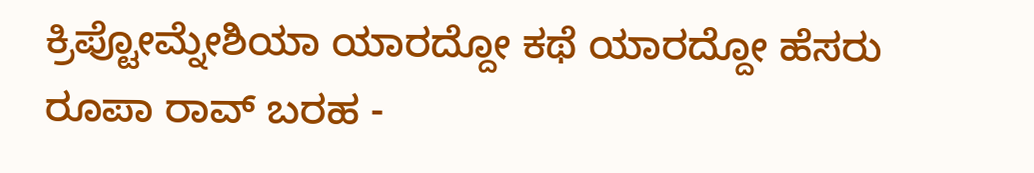ಕ್ರಿಪ್ಟೋಮ್ನೇಶಿಯಾ ಯಾರದ್ದೋ ಕಥೆ ಯಾರದ್ದೋ ಹೆಸರು ರೂಪಾ ರಾವ್ ಬರಹ -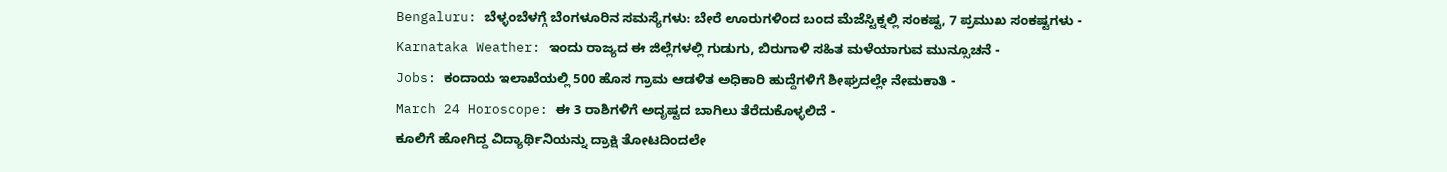Bengaluru: ಬೆಳ್ಳಂಬೆಳಗ್ಗೆ ಬೆಂಗಳೂರಿನ ಸಮಸ್ಯೆಗಳು: ಬೇರೆ ಊರುಗಳಿಂದ ಬಂದ ಮೆಜೆಸ್ಟಿಕ್ನಲ್ಲಿ ಸಂಕಷ್ಟ, 7 ಪ್ರಮುಖ ಸಂಕಷ್ಟಗಳು -
Karnataka Weather: ಇಂದು ರಾಜ್ಯದ ಈ ಜಿಲ್ಲೆಗಳಲ್ಲಿ ಗುಡುಗು, ಬಿರುಗಾಳಿ ಸಹಿತ ಮಳೆಯಾಗುವ ಮುನ್ಸೂಚನೆ -
Jobs: ಕಂದಾಯ ಇಲಾಖೆಯಲ್ಲಿ 500 ಹೊಸ ಗ್ರಾಮ ಆಡಳಿತ ಅಧಿಕಾರಿ ಹುದ್ದೆಗಳಿಗೆ ಶೀಘ್ರದಲ್ಲೇ ನೇಮಕಾತಿ -
March 24 Horoscope: ಈ 3 ರಾಶಿಗಳಿಗೆ ಅದೃಷ್ಟದ ಬಾಗಿಲು ತೆರೆದುಕೊಳ್ಳಲಿದೆ -
ಕೂಲಿಗೆ ಹೋಗಿದ್ದ ವಿದ್ಯಾರ್ಥಿನಿಯನ್ನು ದ್ರಾಕ್ಷಿ ತೋಟದಿಂದಲೇ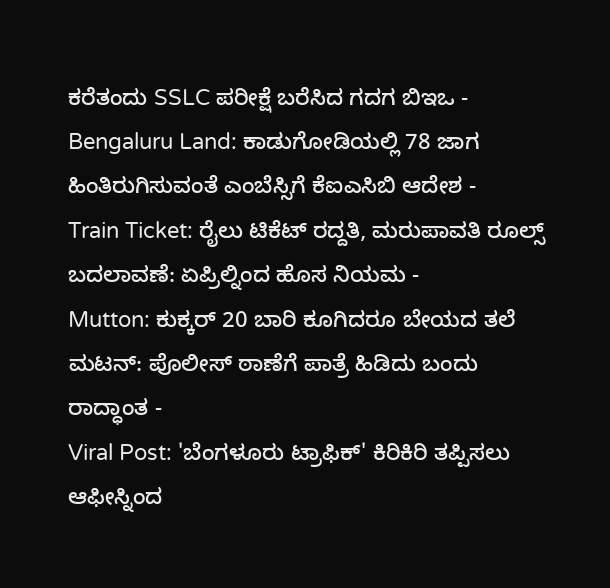ಕರೆತಂದು SSLC ಪರೀಕ್ಷೆ ಬರೆಸಿದ ಗದಗ ಬಿಇಒ -
Bengaluru Land: ಕಾಡುಗೋಡಿಯಲ್ಲಿ 78 ಜಾಗ ಹಿಂತಿರುಗಿಸುವಂತೆ ಎಂಬೆಸ್ಸಿಗೆ ಕೆಐಎಸಿಬಿ ಆದೇಶ -
Train Ticket: ರೈಲು ಟಿಕೆಟ್ ರದ್ದತಿ, ಮರುಪಾವತಿ ರೂಲ್ಸ್ ಬದಲಾವಣೆ: ಏಪ್ರಿಲ್ನಿಂದ ಹೊಸ ನಿಯಮ -
Mutton: ಕುಕ್ಕರ್ 20 ಬಾರಿ ಕೂಗಿದರೂ ಬೇಯದ ತಲೆ ಮಟನ್: ಪೊಲೀಸ್ ಠಾಣೆಗೆ ಪಾತ್ರೆ ಹಿಡಿದು ಬಂದು ರಾದ್ಧಾಂತ -
Viral Post: 'ಬೆಂಗಳೂರು ಟ್ರಾಫಿಕ್' ಕಿರಿಕಿರಿ ತಪ್ಪಿಸಲು ಆಫೀಸ್ನಿಂದ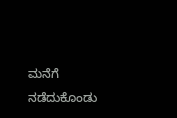ಮನೆಗೆ ನಡೆದುಕೊಂಡು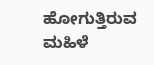ಹೋಗುತ್ತಿರುವ ಮಹಿಳೆ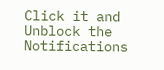Click it and Unblock the Notifications